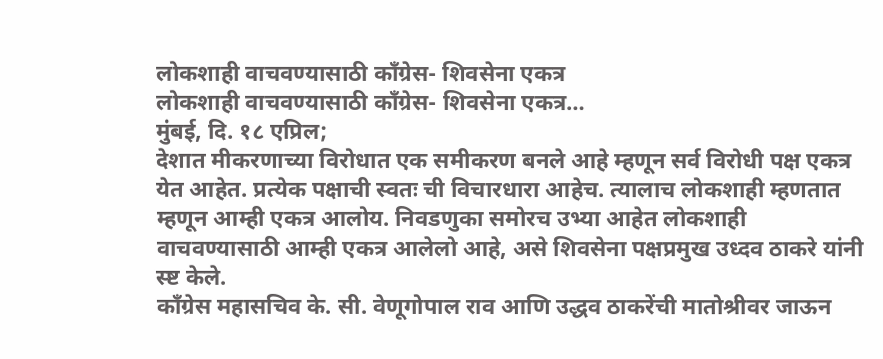लोकशाही वाचवण्यासाठी काँग्रेस- शिवसेना एकत्र
लोकशाही वाचवण्यासाठी काँग्रेस- शिवसेना एकत्र…
मुंबई, दि. १८ एप्रिल;
देशात मीकरणाच्या विरोधात एक समीकरण बनले आहे म्हणून सर्व विरोधी पक्ष एकत्र येत आहेत. प्रत्येक पक्षाची स्वतः ची विचारधारा आहेच. त्यालाच लोकशाही म्हणतात म्हणून आम्ही एकत्र आलोय. निवडणुका समोरच उभ्या आहेत लोकशाही वाचवण्यासाठी आम्ही एकत्र आलेलो आहे, असे शिवसेना पक्षप्रमुख उध्दव ठाकरे यांनी स्ष्ट केले.
काँग्रेस महासचिव के. सी. वेणूगोपाल राव आणि उद्धव ठाकरेंची मातोश्रीवर जाऊन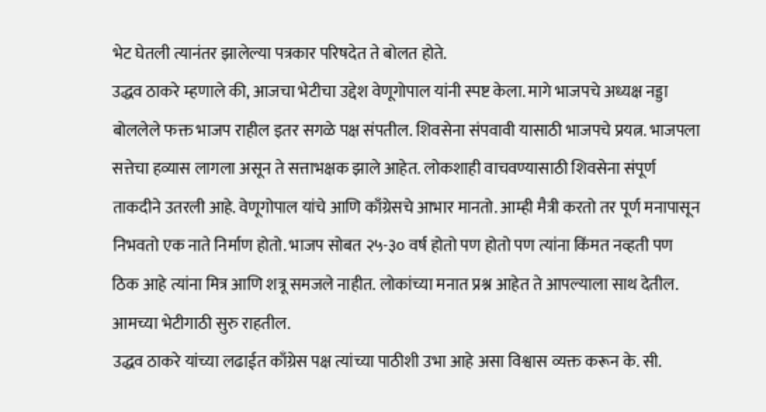भेट घेतली त्यानंतर झालेल्या पत्रकार परिषदेत ते बोलत होते.
उद्धव ठाकरे म्हणाले की, आजचा भेटीचा उद्देश वेणूगोपाल यांनी स्पष्ट केला. मागे भाजपचे अध्यक्ष नड्डा बोललेले फक्त भाजप राहील इतर सगळे पक्ष संपतील. शिवसेना संपवावी यासाठी भाजपचे प्रयत्न. भाजपला सत्तेचा हव्यास लागला असून ते सत्ताभक्षक झाले आहेत. लोकशाही वाचवण्यासाठी शिवसेना संपूर्ण ताकदीने उतरली आहे. वेणूगोपाल यांचे आणि काँग्रेसचे आभार मानतो. आम्ही मैत्री करतो तर पूर्ण मनापासून निभवतो एक नाते निर्माण होतो. भाजप सोबत २५-३० वर्ष होतो पण होतो पण त्यांना किंमत नव्हती पण ठिक आहे त्यांना मित्र आणि शत्रू समजले नाहीत. लोकांच्या मनात प्रश्न आहेत ते आपल्याला साथ देतील. आमच्या भेटीगाठी सुरु राहतील.
उद्धव ठाकरे यांच्या लढाईत काँग्रेस पक्ष त्यांच्या पाठीशी उभा आहे असा विश्वास व्यक्त करून के. सी.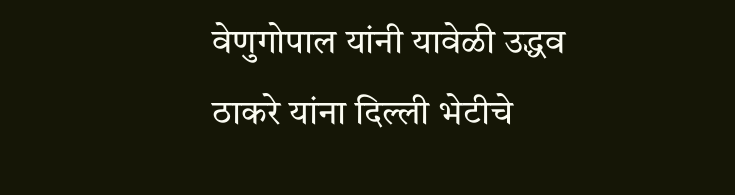वेणुगोपाल यांनी यावेळी उद्धव ठाकरे यांना दिल्ली भेटीचे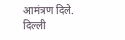आमंत्रण दिले. दिल्ली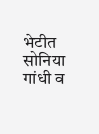भेटीत सोनिया गांधी व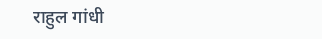राहुल गांधी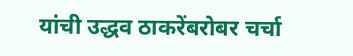यांची उद्धव ठाकरेंबरोबर चर्चा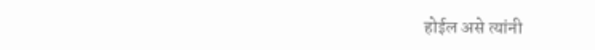होईल असे त्यांनी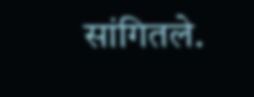सांगितले.